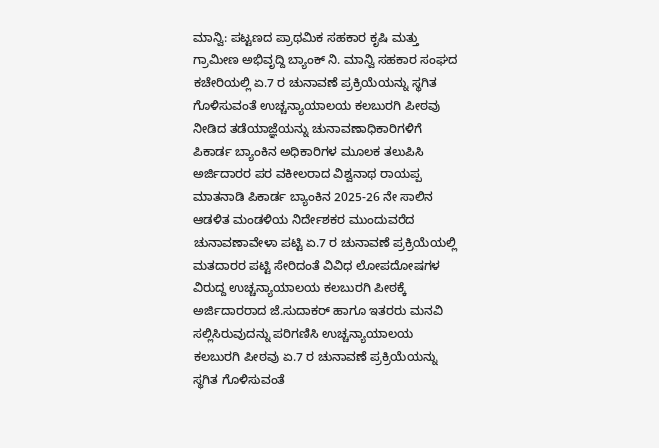ಮಾನ್ವಿ: ಪಟ್ಟಣದ ಪ್ರಾಥಮಿಕ ಸಹಕಾರ ಕೃಷಿ ಮತ್ತು ಗ್ರಾಮೀಣ ಅಭಿವೃದ್ದಿ ಬ್ಯಾಂಕ್ ನಿ. ಮಾನ್ವಿ ಸಹಕಾರ ಸಂಘದ ಕಚೇರಿಯಲ್ಲಿ ಏ.7 ರ ಚುನಾವಣೆ ಪ್ರಕ್ರಿಯೆಯನ್ನು ಸ್ಥಗಿತ ಗೊಳಿಸುವಂತೆ ಉಚ್ಚನ್ಯಾಯಾಲಯ ಕಲಬುರಗಿ ಪೀಠವು ನೀಡಿದ ತಡೆಯಾಜ್ಞೆಯನ್ನು ಚುನಾವಣಾಧಿಕಾರಿಗಳಿಗೆ ಪಿಕಾರ್ಡ ಬ್ಯಾಂಕಿನ ಅಧಿಕಾರಿಗಳ ಮೂಲಕ ತಲುಪಿಸಿ ಅರ್ಜಿದಾರರ ಪರ ವಕೀಲರಾದ ವಿಶ್ವನಾಥ ರಾಯಪ್ಪ ಮಾತನಾಡಿ ಪಿಕಾರ್ಡ ಬ್ಯಾಂಕಿನ 2025-26 ನೇ ಸಾಲಿನ ಆಡಳಿತ ಮಂಡಳಿಯ ನಿರ್ದೇಶಕರ ಮುಂದುವರೆದ ಚುನಾವಣಾವೇಳಾ ಪಟ್ಟಿ ಏ.7 ರ ಚುನಾವಣೆ ಪ್ರಕ್ರಿಯೆಯಲ್ಲಿ ಮತದಾರರ ಪಟ್ಟಿ ಸೇರಿದಂತೆ ವಿವಿಧ ಲೋಪದೋಷಗಳ ವಿರುದ್ದ ಉಚ್ಚನ್ಯಾಯಾಲಯ ಕಲಬುರಗಿ ಪೀಠಕ್ಕೆ ಅರ್ಜಿದಾರರಾದ ಜೆ.ಸುದಾಕರ್ ಹಾಗೂ ಇತರರು ಮನವಿ ಸಲ್ಲಿಸಿರುವುದನ್ನು ಪರಿಗಣಿಸಿ ಉಚ್ಚನ್ಯಾಯಾಲಯ ಕಲಬುರಗಿ ಪೀಠವು ಏ.7 ರ ಚುನಾವಣೆ ಪ್ರಕ್ರಿಯೆಯನ್ನು ಸ್ಥಗಿತ ಗೊಳಿಸುವಂತೆ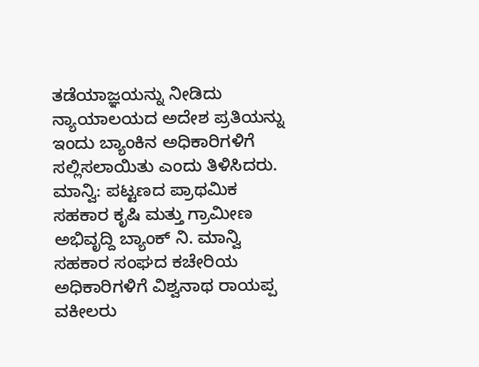ತಡೆಯಾಜ್ಞಯನ್ನು ನೀಡಿದು ನ್ಯಾಯಾಲಯದ ಅದೇಶ ಪ್ರತಿಯನ್ನು ಇಂದು ಬ್ಯಾಂಕಿನ ಅಧಿಕಾರಿಗಳಿಗೆ ಸಲ್ಲಿಸಲಾಯಿತು ಎಂದು ತಿಳಿಸಿದರು.
ಮಾನ್ವಿ: ಪಟ್ಟಣದ ಪ್ರಾಥಮಿಕ ಸಹಕಾರ ಕೃಷಿ ಮತ್ತು ಗ್ರಾಮೀಣ ಅಭಿವೃದ್ದಿ ಬ್ಯಾಂಕ್ ನಿ. ಮಾನ್ವಿ ಸಹಕಾರ ಸಂಘದ ಕಚೇರಿಯ ಅಧಿಕಾರಿಗಳಿಗೆ ವಿಶ್ವನಾಥ ರಾಯಪ್ಪ ವಕೀಲರು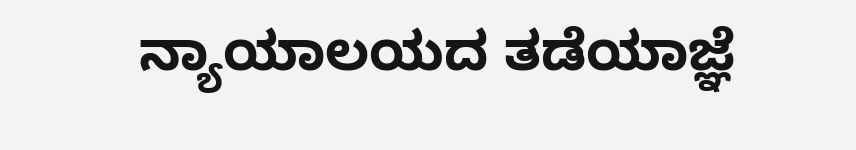ನ್ಯಾಯಾಲಯದ ತಡೆಯಾಜ್ಞೆ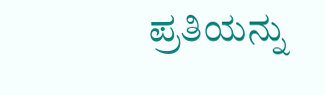ಪ್ರತಿಯನ್ನು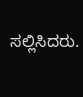ಸಲ್ಲಿಸಿದರು.